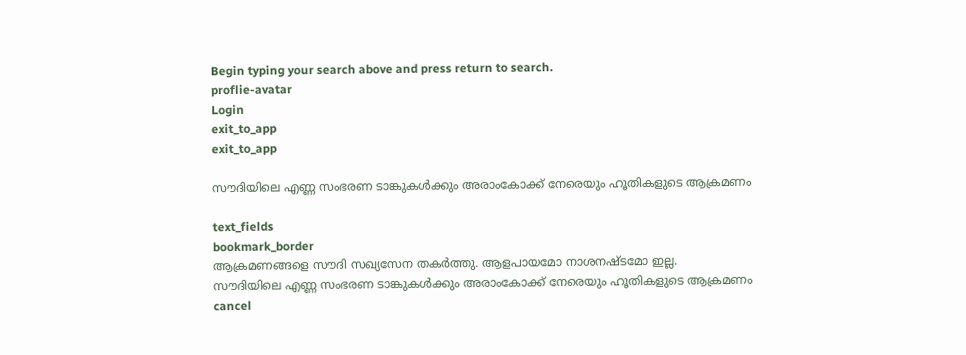Begin typing your search above and press return to search.
proflie-avatar
Login
exit_to_app
exit_to_app

സൗദിയിലെ എണ്ണ സംഭരണ ടാങ്കുകൾക്കും അരാംകോക്ക് നേരെയും ഹൂതികളുടെ ആക്രമണം

text_fields
bookmark_border
ആക്രമണങ്ങളെ സൗദി സഖ്യസേന തകർത്തു. ആളപായമോ നാശനഷ്ടമോ ഇല്ല.
സൗദിയിലെ എണ്ണ സംഭരണ ടാങ്കുകൾക്കും അരാംകോക്ക് നേരെയും ഹൂതികളുടെ ആക്രമണം
cancel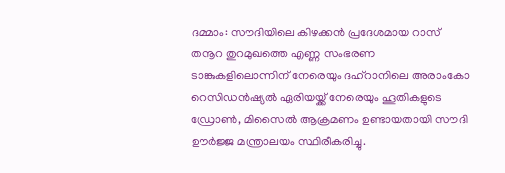ദമ്മാം: സൗദിയിലെ കിഴക്കൻ പ്രദേശമായ റാസ് തനൂറ തുറമുഖത്തെ എണ്ണ സംഭരണ ടാങ്കുകളിലൊന്നിന് നേരെയും ദഹ്റാനിലെ അരാംകോ റെസിഡൻഷ്യൽ ഏരിയയ്ക്ക് നേരെയും ഹൂതികളുടെ ഡ്രോൺ, മിസൈൽ ആക്രമണം ഉണ്ടായതായി സൗദി ഊർജ്ജ മന്ത്രാലയം സ്ഥിരീകരിച്ചു.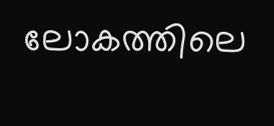ലോകത്തിലെ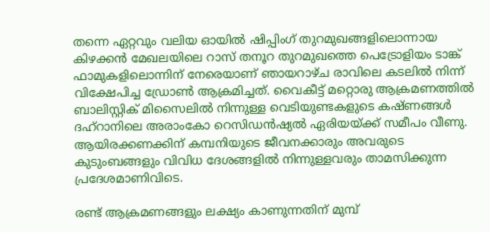തന്നെ ഏറ്റവും വലിയ ഓയിൽ ഷിപ്പിംഗ് തുറമുഖങ്ങളിലൊന്നായ കിഴക്കൻ മേഖലയിലെ റാസ് തനൂറ തുറമുഖത്തെ പെട്രോളിയം ടാങ്ക് ഫാമുകളിലൊന്നിന് നേരെയാണ് ഞായറാഴ്ച രാവിലെ കടലിൽ നിന്ന് വിക്ഷേപിച്ച ഡ്രോൺ ആക്രമിച്ചത്. വൈകീട്ട് മറ്റൊരു ആക്രമണത്തിൽ ബാലിസ്റ്റിക് മിസൈലിൽ നിന്നുള്ള വെടിയുണ്ടകളുടെ കഷ്ണങ്ങൾ ദഹ്റാനിലെ അരാംകോ റെസിഡൻഷ്യൽ ഏരിയയ്ക്ക് സമീപം വീണു. ആയിരക്കണക്കിന് കമ്പനിയുടെ ജീവനക്കാരും അവരുടെ കുടുംബങ്ങളും വിവിധ ദേശങ്ങളിൽ നിന്നുള്ളവരും താമസിക്കുന്ന പ്രദേശമാണിവിടെ.

രണ്ട് ആക്രമണങ്ങളും ലക്ഷ്യം കാണുന്നതിന് മുമ്പ്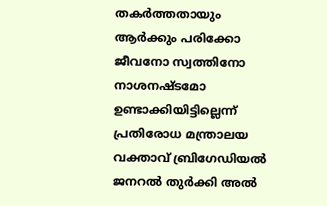തകർത്തതായും ആർക്കും പരിക്കോ ജീവനോ സ്വത്തിനോ നാശനഷ്ടമോ ഉണ്ടാക്കിയിട്ടില്ലെന്ന് പ്രതിരോധ മന്ത്രാലയ വക്താവ് ബ്രിഗേഡിയൽ ജനറൽ തുർക്കി അൽ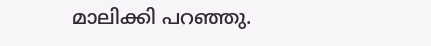മാലിക്കി പറഞ്ഞു.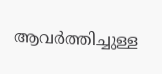ആവർത്തിച്ചുള്ള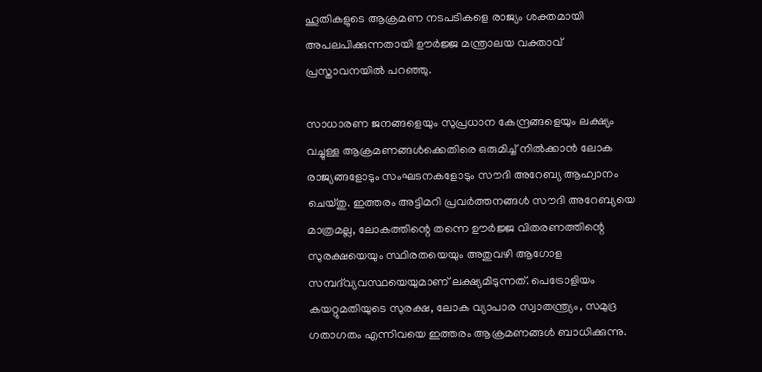ഹൂതികളുടെ ആക്രമണ നടപടികളെ രാജ്യം ശക്തമായി അപലപിക്കുന്നതായി ഊർജ്ജ മന്ത്രാലയ വക്താവ് പ്രസ്താവനയിൽ പറഞ്ഞു.

സാധാരണ ജനങ്ങളെയും സുപ്രധാന കേന്ദ്രങ്ങളെയും ലക്ഷ്യം വച്ചുള്ള ആക്രമണങ്ങൾക്കെതിരെ ഒരുമിച്ച് നിൽക്കാൻ ലോക രാജ്യങ്ങളോടും സംഘടനകളോടും സൗദി അറേബ്യ ആഹ്വാനം ചെയ്തു. ഇത്തരം അട്ടിമറി പ്രവർത്തനങ്ങൾ സൗദി അറേബ്യയെ മാത്രമല്ല, ലോകത്തിന്റെ തന്നെ ഊർജ്ജ വിതരണത്തിന്റെ സുരക്ഷയെയും സ്ഥിരതയെയും അതുവഴി ആഗോള സമ്പദ്‌വ്യവസ്ഥയെയുമാണ് ലക്ഷ്യമിടുന്നത്. പെട്രോളിയം കയറ്റുമതിയുടെ സുരക്ഷ, ലോക വ്യാപാര സ്വാതന്ത്ര്യം, സമുദ്ര ഗതാഗതം എന്നിവയെ ഇത്തരം ആക്രമണങ്ങൾ ബാധിക്കുന്നു.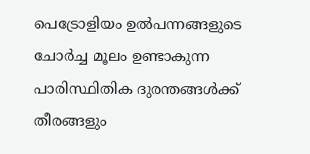പെട്രോളിയം ഉൽ‌പന്നങ്ങളുടെ ചോർച്ച മൂലം ഉണ്ടാകുന്ന പാരിസ്ഥിതിക ദുരന്തങ്ങൾക്ക് തീരങ്ങളും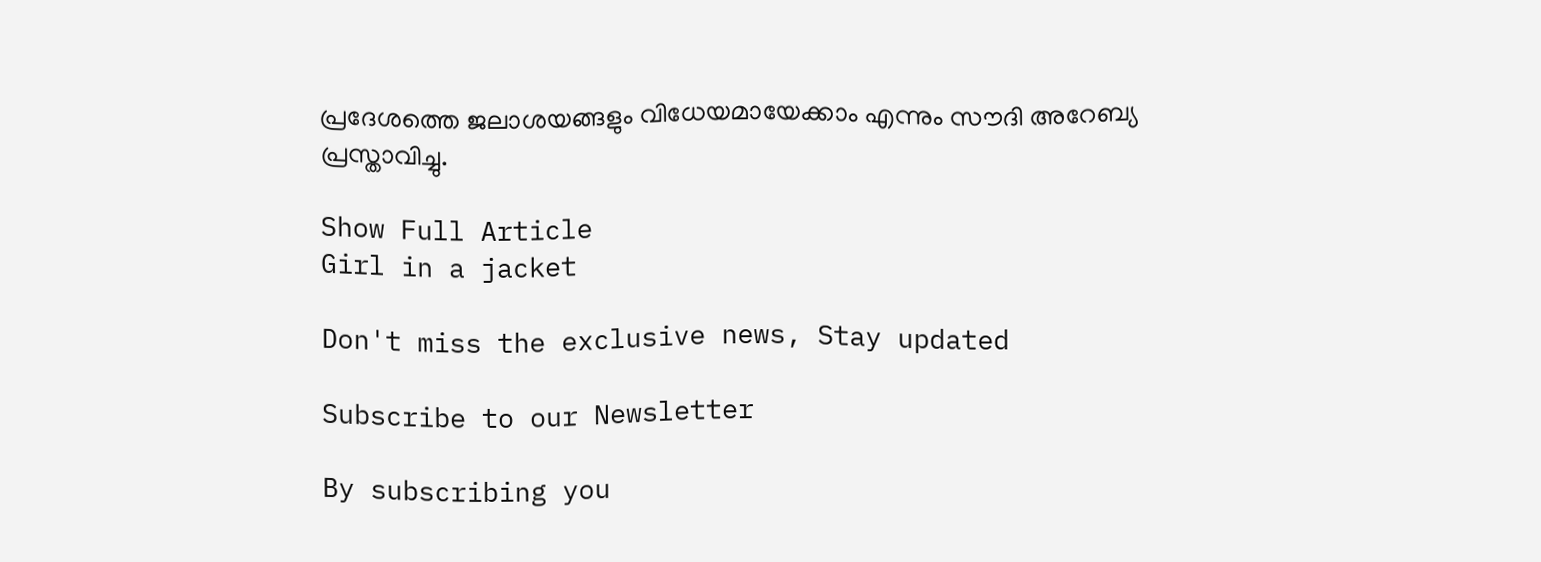പ്രദേശത്തെ ജലാശയങ്ങളും വിധേയമായേക്കാം എന്നും സൗദി അറേബ്യ പ്രസ്താവിച്ചു.

Show Full Article
Girl in a jacket

Don't miss the exclusive news, Stay updated

Subscribe to our Newsletter

By subscribing you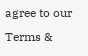agree to our Terms &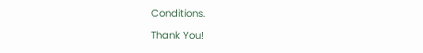Conditions.

Thank You!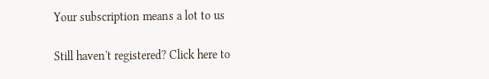Your subscription means a lot to us

Still haven't registered? Click here to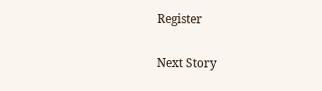Register

Next Story